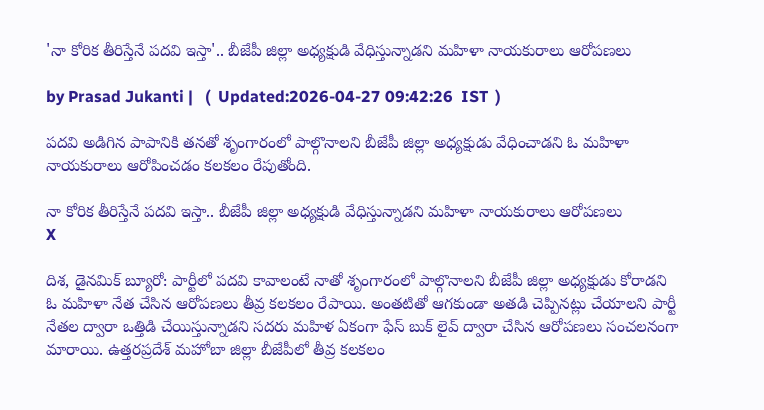'నా కోరిక తీరిస్తేనే పదవి ఇస్తా'.. బీజేపీ జిల్లా అధ్యక్షుడి వేధిస్తున్నాడని మహిళా నాయకురాలు ఆరోపణలు

by Prasad Jukanti |   (  Updated:2026-04-27 09:42:26  IST  )

పదవి అడిగిన పాపానికి తనతో శృంగారంలో పాల్గొనాలని బీజేపీ జిల్లా అధ్యక్షుడు వేధించాడని ఓ మహిళా నాయకురాలు ఆరోపించడం కలకలం రేపుతోంది.

నా కోరిక తీరిస్తేనే పదవి ఇస్తా.. బీజేపీ జిల్లా అధ్యక్షుడి వేధిస్తున్నాడని మహిళా నాయకురాలు ఆరోపణలు
X

దిశ, డైనమిక్ బ్యూరో: పార్టీలో పదవి కావాలంటే నాతో శృంగారంలో పాల్గొనాలని బీజేపీ జిల్లా అధ్యక్షుడు కోరాడని ఓ మహిళా నేత చేసిన ఆరోపణలు తీవ్ర కలకలం రేపాయి. అంతటితో ఆగకుండా అతడి చెప్పినట్లు చేయాలని పార్టీ నేతల ద్వారా ఒత్తిడి చేయిస్తున్నాడని సదరు మహిళ ఏకంగా ఫేస్ బుక్ లైవ్ ద్వారా చేసిన ఆరోపణలు సంచలనంగా మారాయి. ఉత్తరప్రదేశ్ మహోబా జిల్లా బీజేపీలో తీవ్ర కలకలం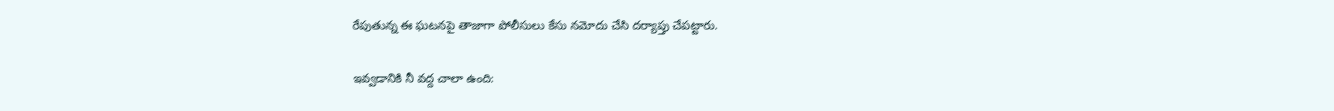రేపుతున్న ఈ ఘటనపై తాజాగా పోలీసులు కేసు నమోదు చేసి దర్యాప్తు చేపట్టారు.

ఇవ్వడానికి నీ వద్ద చాలా ఉంది: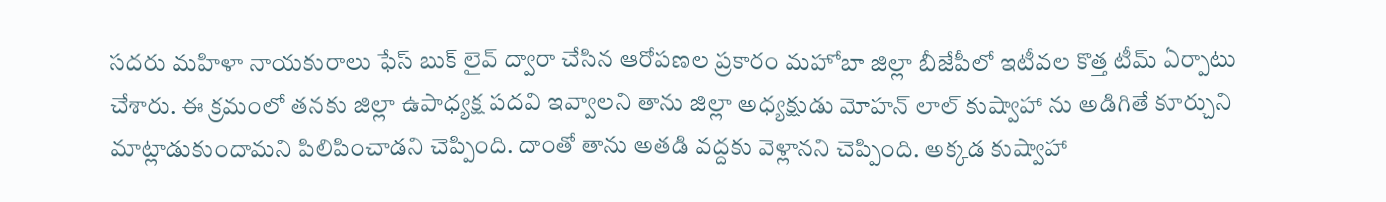సదరు మహిళా నాయకురాలు ఫేస్ బుక్ లైవ్ ద్వారా చేసిన ఆరోపణల ప్రకారం మహోబా జిల్లా బీజేపీలో ఇటీవల కొత్త టీమ్ ఏర్పాటు చేశారు. ఈ క్రమంలో తనకు జిల్లా ఉపాధ్యక్ష పదవి ఇవ్వాలని తాను జిల్లా అధ్యక్షుడు మోహన్ లాల్ కుష్వాహా ను అడిగితే కూర్చుని మాట్లాడుకుందామని పిలిపించాడని చెప్పింది. దాంతో తాను అతడి వద్దకు వెళ్లానని చెప్పింది. అక్కడ కుష్వాహా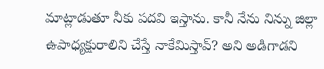మాట్లాడుతూ నీకు పదవి ఇస్తాను. కానీ నేను నిన్ను జిల్లా ఉపాధ్యక్షురాలిని చేస్తే నాకేమిస్తావ్? అని అడిగాడని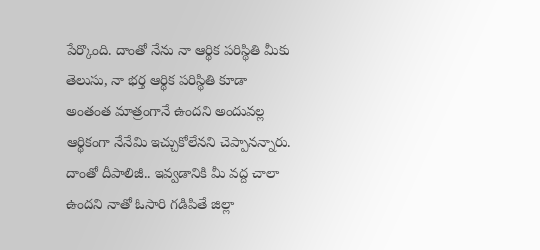పేర్కొంది. దాంతో నేను నా ఆర్థిక పరిస్థితి మీకు తెలుసు, నా భర్త ఆర్థిక పరిస్థితి కూడా అంతంత మాత్రంగానే ఉందని అందువల్ల ఆర్థికంగా నేనేమి ఇచ్చుకోలేనని చెప్పానన్నారు. దాంతో దీపాలిజీ.. ఇవ్వడానికి మీ వద్ద చాలా ఉందని నాతో ఓసారి గడిపితే జిల్లా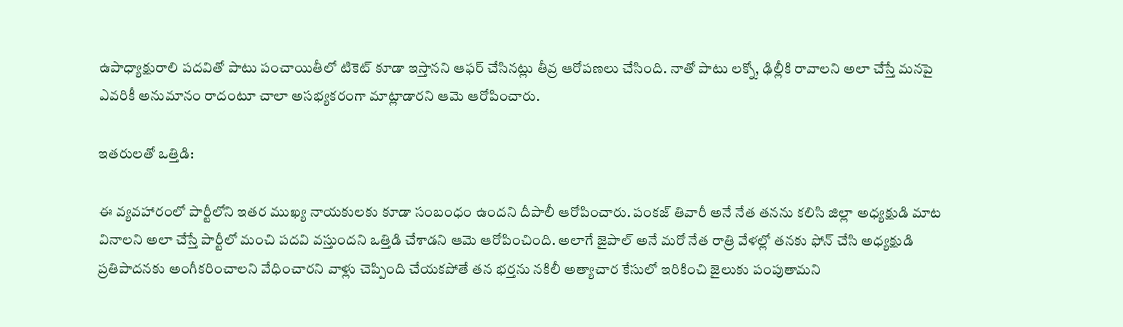ఉపాధ్యాక్షురాలి పదవితో పాటు పంచాయితీలో టికెట్ కూడా ఇస్తానని ఆఫర్ చేసినట్లు తీవ్ర ఆరోపణలు చేసింది. నాతో పాటు లక్నో, ఢిల్లీకి రావాలని అలా చేస్తే మనపై ఎవరికీ అనుమానం రాదంటూ చాలా అసభ్యకరంగా మాట్లాడారని ఆమె ఆరోపించారు.

ఇతరులతో ఒత్తిడి:

ఈ వ్యవహారంలో పార్టీలోని ఇతర ముఖ్య నాయకులకు కూడా సంబంధం ఉందని దీపాలీ ఆరోపించారు. పంకజ్ తివారీ అనే నేత తనను కలిసి జిల్లా అధ్యక్షుడి మాట వినాలని అలా చేస్తే పార్టీలో మంచి పదవి వస్తుందని ఒత్తిడి చేశాడని ఆమె ఆరోపించింది. అలాగే జైపాల్ అనే మరో నేత రాత్రి వేళల్లో తనకు ఫోన్ చేసి అధ్యక్షుడి ప్రతిపాదనకు అంగీకరించాలని వేధించారని వాళ్లు చెప్పింది చేయకపోతే తన భర్తను నకిలీ అత్యాచార కేసులో ఇరికించి జైలుకు పంపుతామని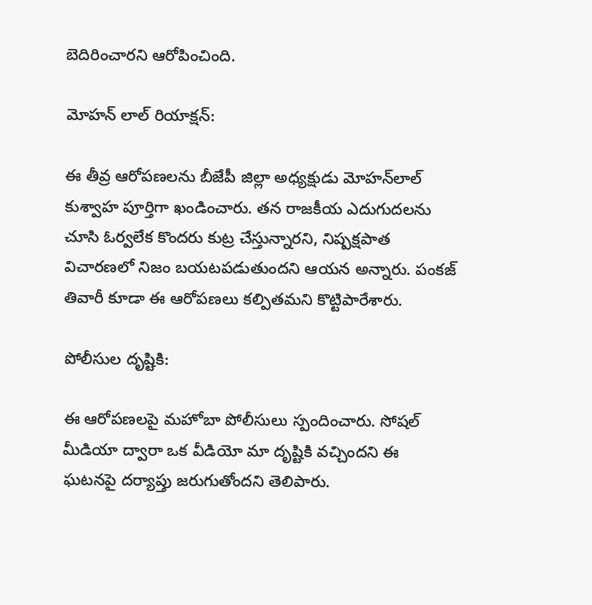బెదిరించారని ఆరోపించింది.

మోహన్ లాల్ రియాక్షన్:

ఈ తీవ్ర ఆరోపణలను బీజేపీ జిల్లా అధ్యక్షుడు మోహన్‌లాల్ కుశ్వాహ పూర్తిగా ఖండించారు. తన రాజకీయ ఎదుగుదలను చూసి ఓర్వలేక కొందరు కుట్ర చేస్తున్నారని, నిష్పక్షపాత విచారణలో నిజం బయటపడుతుందని ఆయన అన్నారు. పంకజ్ తివారీ కూడా ఈ ఆరోపణలు కల్పితమని కొట్టిపారేశారు.

పోలీసుల దృష్టికి:

ఈ ఆరోపణలపై మహోబా పోలీసులు స్పందించారు. సోషల్ మీడియా ద్వారా ఒక వీడియో మా దృష్టికి వచ్చిందని ఈ ఘటనపై దర్యాప్తు జరుగుతోందని తెలిపారు.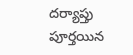దర్యాప్తు పూర్తయిన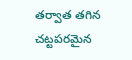తర్వాత తగిన చట్టపరమైన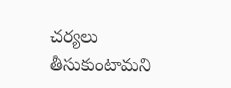చర్యలు తీసుకుంటామని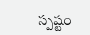స్పష్టం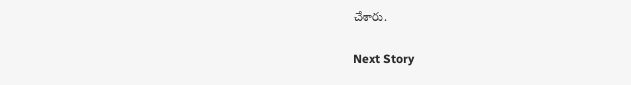చేశారు.

Next Story